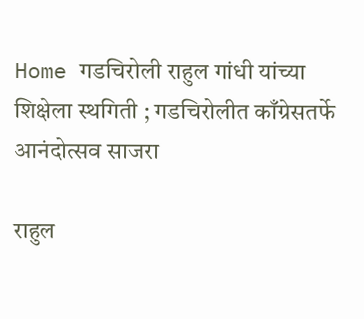Home गडचिरोली राहुल गांधी यांच्या शिक्षेला स्थगिती ; गडचिरोलीत काँग्रेसतर्फे आनंदोत्सव साजरा

राहुल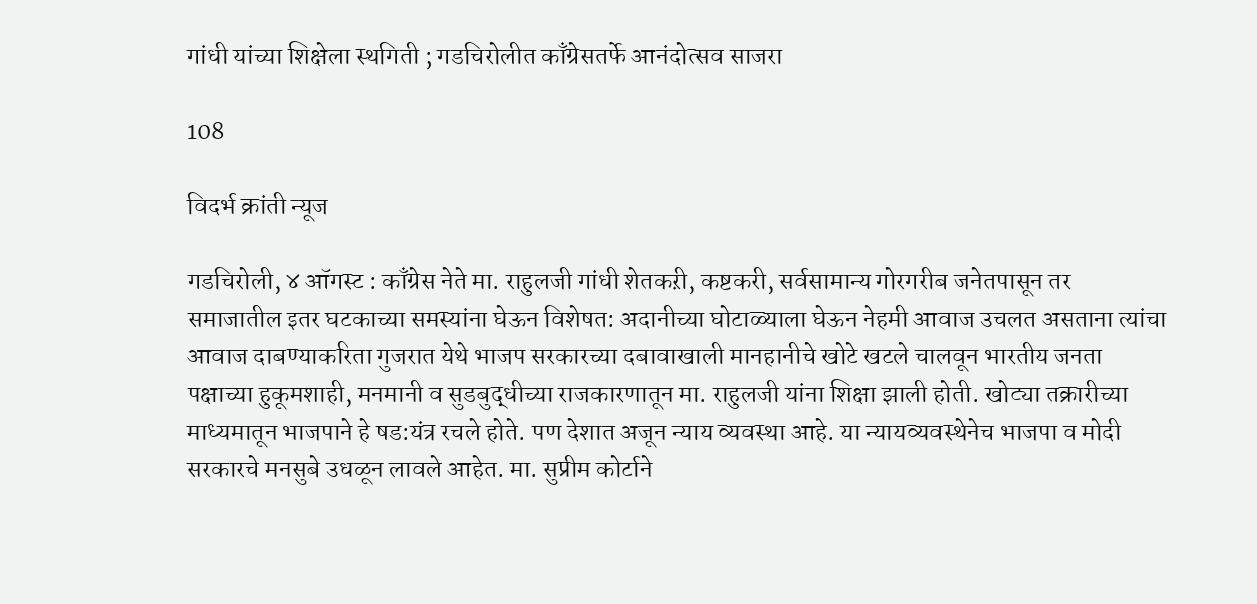गांधी यांच्या शिक्षेला स्थगिती ; गडचिरोलीत काँग्रेसतर्फे आनंदोत्सव साजरा

108

विदर्भ क्रांती न्यूज

गडचिरोली, ४ ऑगस्ट : काँग्रेस नेते मा. राहुलजी गांधी शेतकऱी, कष्टकरी, सर्वसामान्य गोरगरीब जनेतपासून तर समाजातील इतर घटकाच्या समस्यांना घेऊन विशेषत: अदानीच्या घोटाळ्याला घेऊन नेहमी आवाज उचलत असताना त्यांचा आवाज दाबण्याकरिता गुजरात येथे भाजप सरकारच्या दबावाखाली मानहानीचे खोटे खटले चालवून भारतीय जनता पक्षाच्या हुकूमशाही, मनमानी व सुडबुद्धीच्या राजकारणातून मा. राहुलजी यांना शिक्षा झाली होती. खोट्या तक्रारीच्या माध्यमातून भाजपाने हे षड:यंत्र रचले होते. पण देशात अजून न्याय व्यवस्था आहे. या न्यायव्यवस्थेनेच भाजपा व मोदी सरकारचे मनसुबे उधळून लावले आहेत. मा. सुप्रीम कोर्टाने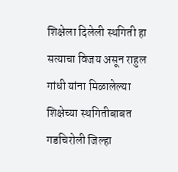शिक्षेला दिलेली स्थगिती हा सत्याचा विजय असून राहुल गांधी यांना मिळालेल्या शिक्षेच्या स्थगितीबाबत गडचिरोली जिल्हा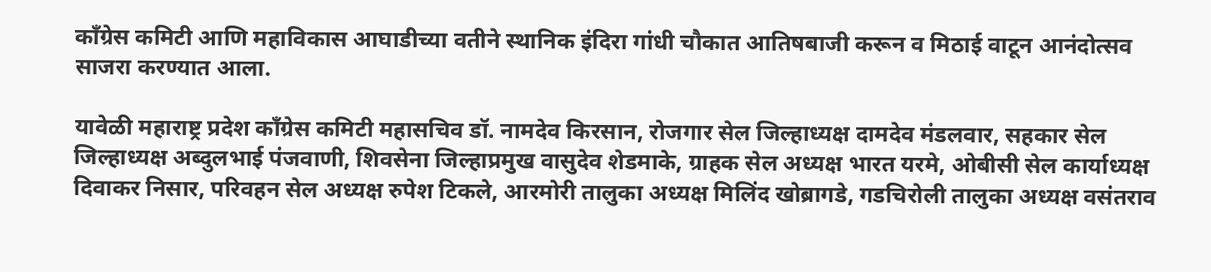काँग्रेस कमिटी आणि महाविकास आघाडीच्या वतीने स्थानिक इंदिरा गांधी चौकात आतिषबाजी करून व मिठाई वाटून आनंदोत्सव साजरा करण्यात आला.

यावेळी महाराष्ट्र प्रदेश काँग्रेस कमिटी महासचिव डॉ. नामदेव किरसान, रोजगार सेल जिल्हाध्यक्ष दामदेव मंडलवार, सहकार सेल जिल्हाध्यक्ष अब्दुलभाई पंजवाणी, शिवसेना जिल्हाप्रमुख वासुदेव शेडमाके, ग्राहक सेल अध्यक्ष भारत यरमे, ओबीसी सेल कार्याध्यक्ष दिवाकर निसार, परिवहन सेल अध्यक्ष रुपेश टिकले, आरमोरी तालुका अध्यक्ष मिलिंद खोब्रागडे, गडचिरोली तालुका अध्यक्ष वसंतराव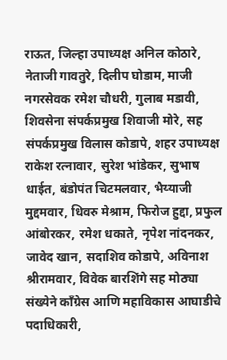राऊत, जिल्हा उपाध्यक्ष अनिल कोठारे, नेताजी गावतुरे, दिलीप घोडाम, माजी नगरसेवक रमेश चौधरी, गुलाब मडावी, शिवसेना संपर्कप्रमुख शिवाजी मोरे, सह संपर्कप्रमुख विलास कोडापे, शहर उपाध्यक्ष राकेश रत्नावार, सुरेश भांडेकर, सुभाष धाईत, बंडोपंत चिटमलवार, भैय्याजी मुद्दमवार, धिवरु मेश्राम, फिरोज हुद्दा, प्रफुल आंबोरकर, रमेश धकाते, नृपेश नांदनकर, जावेद खान, सदाशिव कोडापे, अविनाश श्रीरामवार, विवेक बारशिंगे सह मोठ्या संख्येने काँग्रेस आणि महाविकास आघाडीचे पदाधिकारी,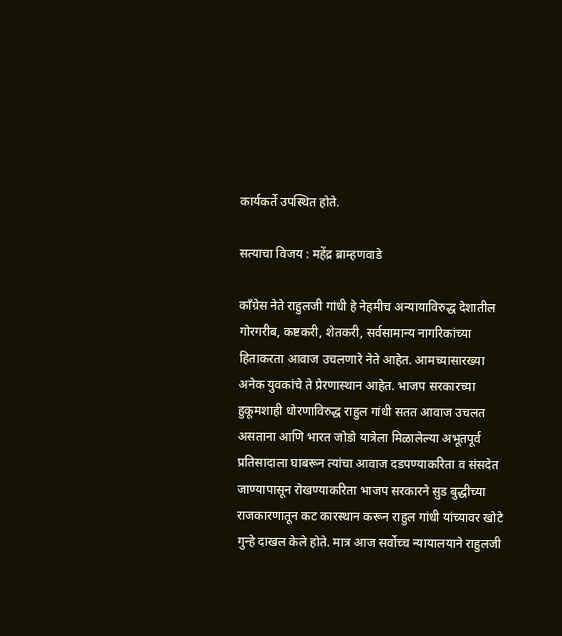कार्यकर्ते उपस्थित होते.

सत्याचा विजय : महेंद्र ब्राम्हणवाडे

काँग्रेस नेते राहुलजी गांधी हे नेहमीच अन्यायाविरुद्ध देशातील गोरगरीब, कष्टकरी, शेतकरी, सर्वसामान्य नागरिकांच्या हिताकरता आवाज उचलणारे नेते आहेत. आमच्यासारख्या अनेक युवकांचे ते प्रेरणास्थान आहेत. भाजप सरकारच्या हुकूमशाही धोरणाविरुद्ध राहुल गांधी सतत आवाज उचलत असताना आणि भारत जोडो यात्रेला मिळालेल्या अभूतपूर्व प्रतिसादाला घाबरून त्यांचा आवाज दडपण्याकरिता व संसदेत जाण्यापासून रोखण्याकरिता भाजप सरकारने सुड बुद्धीच्या राजकारणातून कट कारस्थान करून राहुल गांधी यांच्यावर खोटे गुन्हे दाखल केले होते. मात्र आज सर्वोच्च न्यायालयाने राहुलजी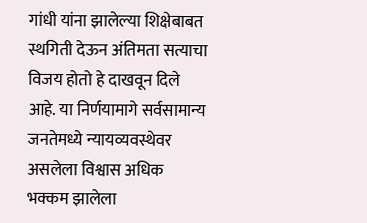गांधी यांना झालेल्या शिक्षेबाबत स्थगिती देऊन अंतिमता सत्याचा विजय होतो हे दाखवून दिले आहे. या निर्णयामागे सर्वसामान्य जनतेमध्ये न्यायव्यवस्थेवर असलेला विश्वास अधिक भक्कम झालेला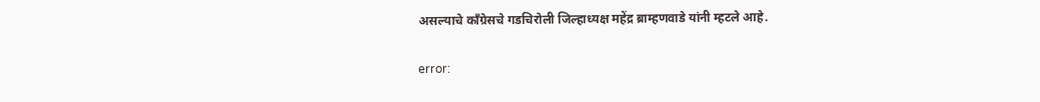असल्याचे काँग्रेसचे गडचिरोली जिल्हाध्यक्ष महेंद्र ब्राम्हणवाडे यांनी म्हटले आहे.

error: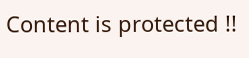Content is protected !!